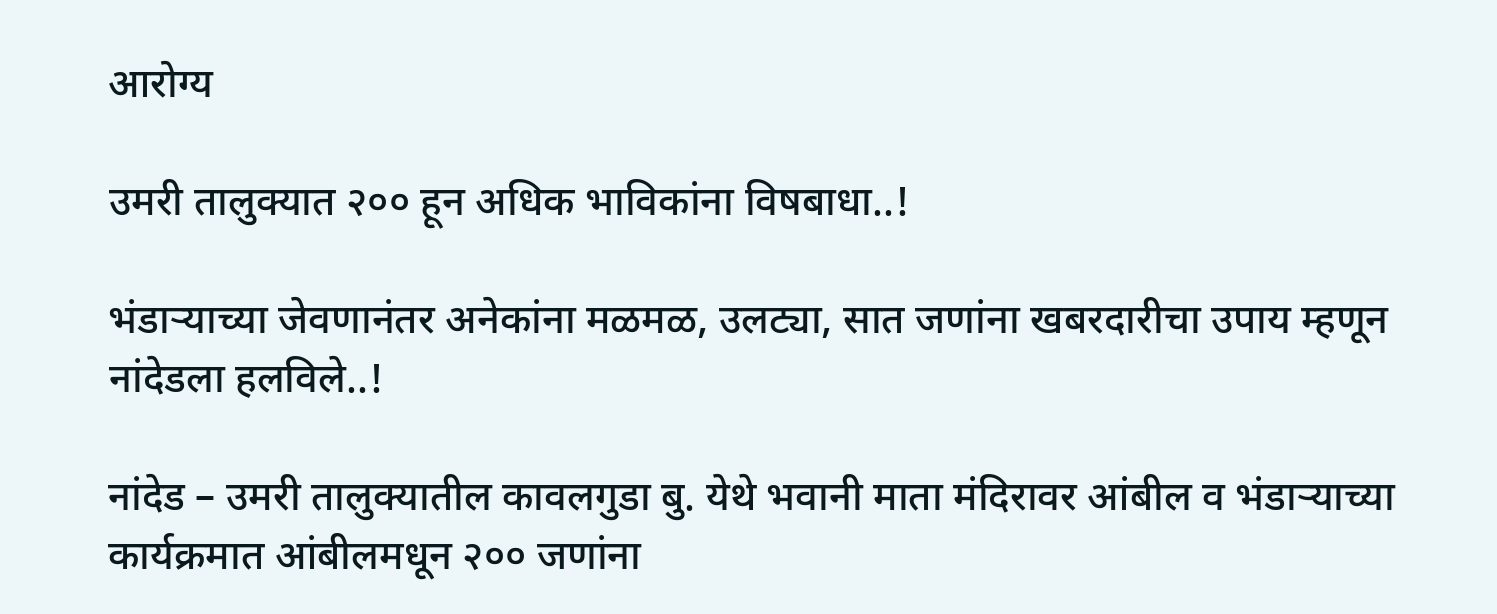आरोग्य

उमरी तालुक्यात २०० हून अधिक भाविकांना विषबाधा..!

भंडाऱ्याच्या जेवणानंतर अनेकांना मळमळ, उलट्या, सात जणांना खबरदारीचा उपाय म्हणून नांदेडला हलविले..!

नांदेड – उमरी तालुक्यातील कावलगुडा बु. येथे भवानी माता मंदिरावर आंबील व भंडाऱ्याच्या कार्यक्रमात आंबीलमधून २०० जणांना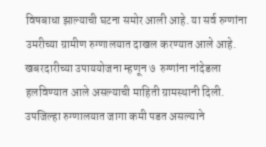विषबाधा झाल्याची घटना समोर आली आहे. या सर्व रुग्णांना उमरीच्या ग्रामीण रुग्णालयात दाखल करण्यात आले आहे. खबरदारीच्या उपाययोजना म्हणून ७  रुग्णांना नांदेडला हलविण्यात आले असल्याची माहिती ग्रामस्थानी दिली. उपजिल्हा रुग्णालयात जागा कमी पडत असल्याने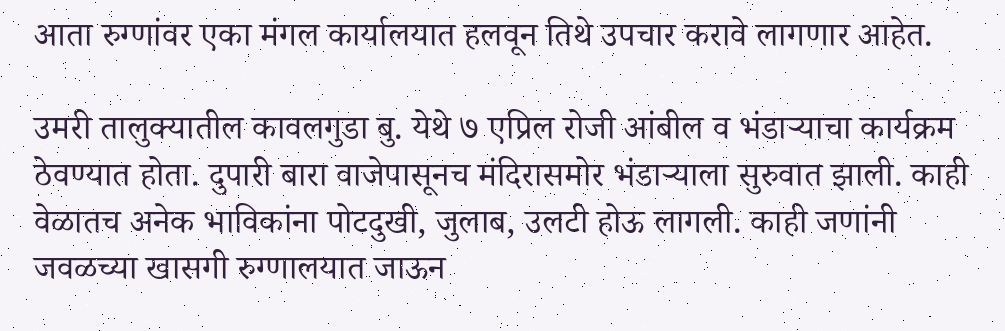आता रुग्णांवर एका मंगल कार्यालयात हलवून तिथे उपचार करावे लागणार आहेत.

उमरी तालुक्यातील कावलगुडा बु. येथे ७ एप्रिल रोजी आंबील व भंडाऱ्याचा कार्यक्रम ठेवण्यात होता. दुपारी बारा वाजेपासूनच मंदिरासमोर भंडाऱ्याला सुरुवात झाली. काही वेळातच अनेक भाविकांना पोटदुखी, जुलाब, उलटी होऊ लागली. काही जणांनी जवळच्या खासगी रुग्णालयात जाऊन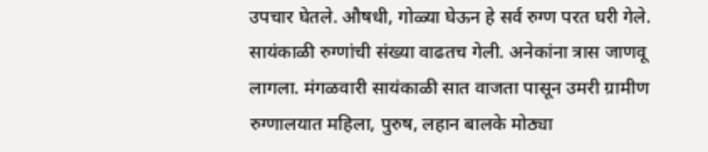उपचार घेतले. औषधी, गोळ्या घेऊन हे सर्व रुग्ण परत घरी गेले. सायंकाळी रुग्णांची संख्या वाढतच गेली. अनेकांना त्रास जाणवू लागला. मंगळवारी सायंकाळी सात वाजता पासून उमरी ग्रामीण रुग्णालयात महिला, पुरुष, लहान बालके मोठ्या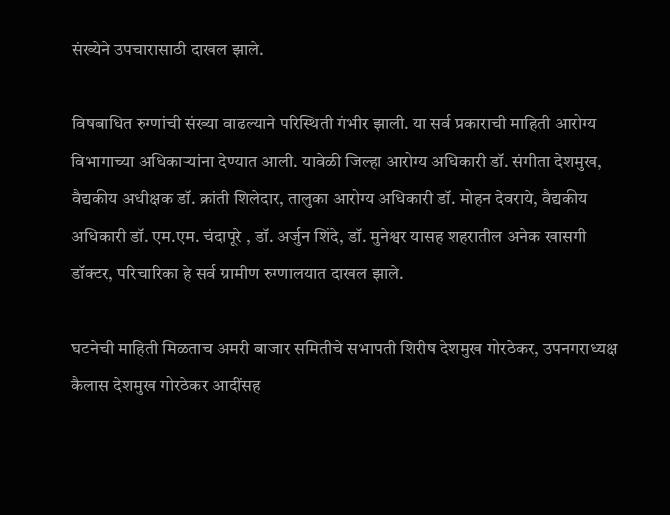संख्येने उपचारासाठी दाखल झाले.

विषबाधित रुग्णांची संख्या वाढल्याने परिस्थिती गंभीर झाली. या सर्व प्रकाराची माहिती आरोग्य विभागाच्या अधिकाऱ्यांना देण्यात आली. यावेळी जिल्हा आरोग्य अधिकारी डॉ. संगीता देशमुख, वैद्यकीय अधीक्षक डॉ. क्रांती शिलेदार, तालुका आरोग्य अधिकारी डॉ. मोहन देवराये, वैद्यकीय अधिकारी डॉ. एम.एम. चंदापूरे , डॉ. अर्जुन शिंदे, डॉ. मुनेश्वर यासह शहरातील अनेक खासगी डॉक्टर, परिचारिका हे सर्व ग्रामीण रुग्णालयात दाखल झाले.

घटनेची माहिती मिळताच अमरी बाजार समितीचे सभापती शिरीष देशमुख गोरठेकर, उपनगराध्यक्ष कैलास देशमुख गोरठेकर आदींसह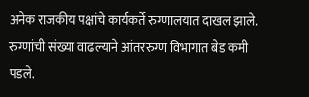अनेक राजकीय पक्षांचे कार्यकर्ते रुग्णालयात दाखल झाले. रुग्णांची संख्या वाढल्याने आंतररुग्ण विभागात बेड कमी पडले.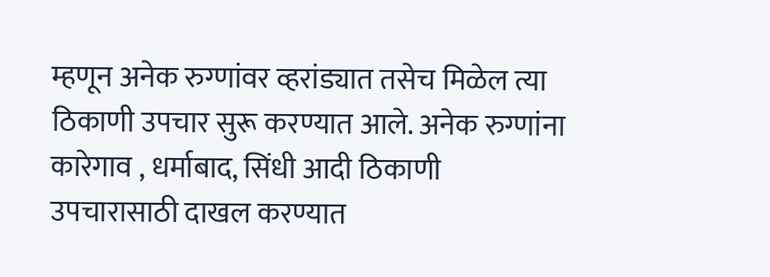म्हणून अनेक रुग्णांवर व्हरांड्यात तसेच मिळेल त्या ठिकाणी उपचार सुरू करण्यात आले. अनेक रुग्णांना कारेगाव , धर्माबाद, सिंधी आदी ठिकाणी उपचारासाठी दाखल करण्यात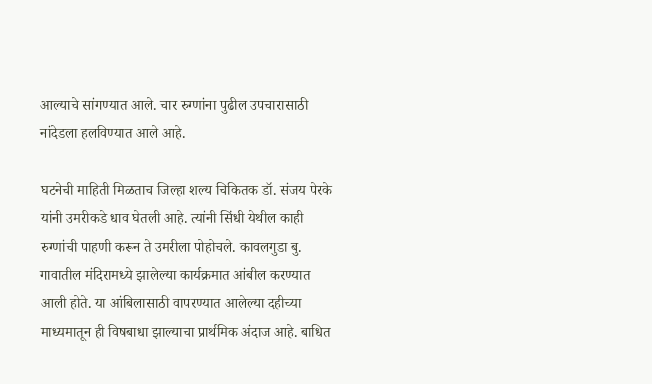आल्याचे सांगण्यात आले. चार रुग्णांना पुढील उपचारासाठी नांदेडला हलविण्यात आले आहे.

घटनेची माहिती मिळताच जिल्हा शल्य चिकितक डॉ. संजय पेरके यांनी उमरीकडे धाव घेतली आहे. त्यांनी सिंधी येथील काही रुग्णांची पाहणी करून ते उमरीला पोहोचले. कावलगुडा बु. गावातील मंदिरामध्ये झालेल्या कार्यक्रमात आंबील करण्यात आली होते. या आंबिलासाठी वापरण्यात आलेल्या दहीच्या माध्यमातून ही विषबाधा झाल्याचा प्रार्थमिक अंदाज आहे. बाधित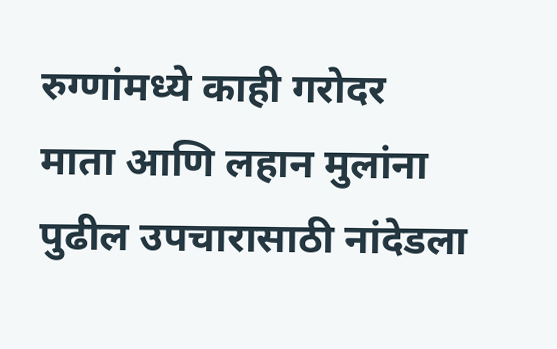रुग्णांमध्ये काही गरोदर माता आणि लहान मुलांना पुढील उपचारासाठी नांदेडला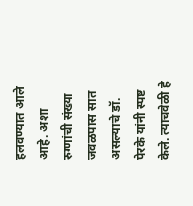हलवण्यात आले आहे. अशा रुग्णांची संख्या जवळपास सात असल्याचे डॉ. पेरके यांनी स्पष्ट केले. त्याचवेळी हे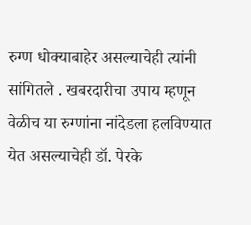रुग्ण धोक्याबाहेर असल्याचेही त्यांनी सांगितले . खबरदारीचा उपाय म्हणून वेळीच या रुग्णांना नांदेडला हलविण्यात येत असल्याचेही डॉ. पेरके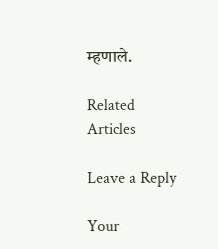म्हणाले.

Related Articles

Leave a Reply

Your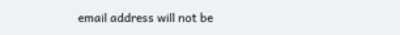email address will not be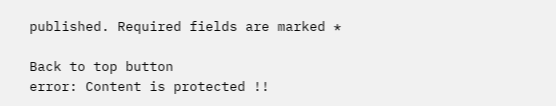published. Required fields are marked *

Back to top button
error: Content is protected !!